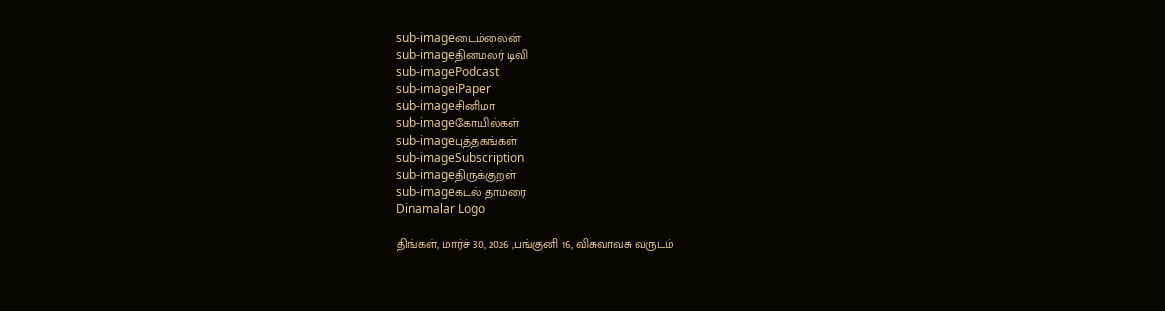sub-imageடைம்லைன்
sub-imageதினமலர் டிவி
sub-imagePodcast
sub-imageiPaper
sub-imageசினிமா
sub-imageகோயில்கள்
sub-imageபுத்தகங்கள்
sub-imageSubscription
sub-imageதிருக்குறள்
sub-imageகடல் தாமரை
Dinamalar Logo

திங்கள், மார்ச் 30, 2026 ,பங்குனி 16, விசுவாவசு வருடம்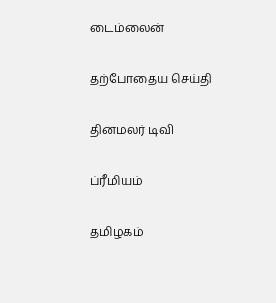டைம்லைன்


தற்போதைய செய்தி


தினமலர் டிவி


ப்ரீமியம்


தமிழகம்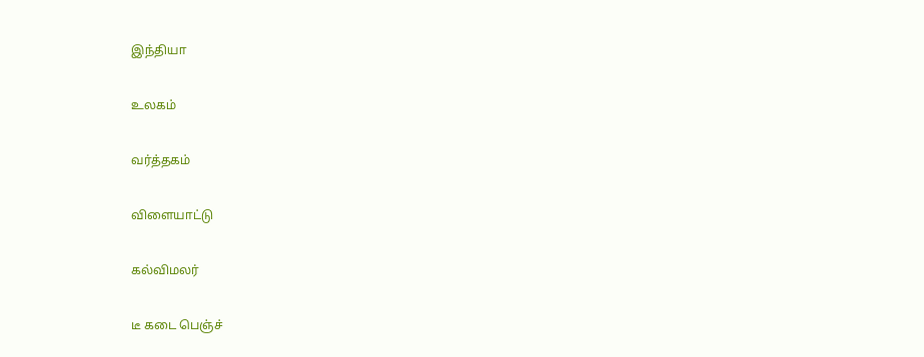இந்தியா


உலகம்


வர்த்தகம்


விளையாட்டு


கல்விமலர்


டீ கடை பெஞ்ச்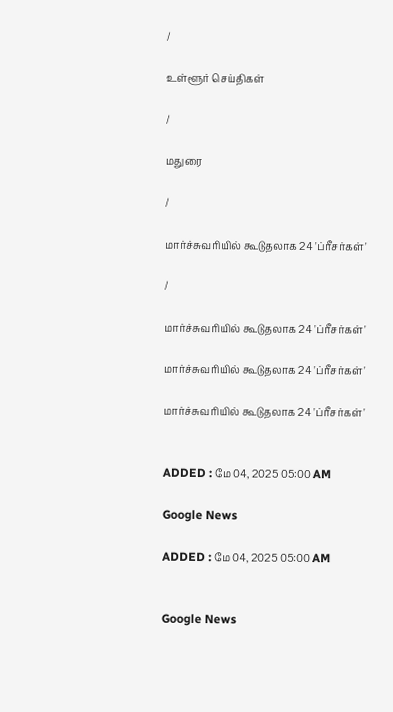/

உள்ளூர் செய்திகள்

/

மதுரை

/

மார்ச்சுவரியில் கூடுதலாக 24 'ப்ரீசர்கள்'

/

மார்ச்சுவரியில் கூடுதலாக 24 'ப்ரீசர்கள்'

மார்ச்சுவரியில் கூடுதலாக 24 'ப்ரீசர்கள்'

மார்ச்சுவரியில் கூடுதலாக 24 'ப்ரீசர்கள்'


ADDED : மே 04, 2025 05:00 AM

Google News

ADDED : மே 04, 2025 05:00 AM


Google News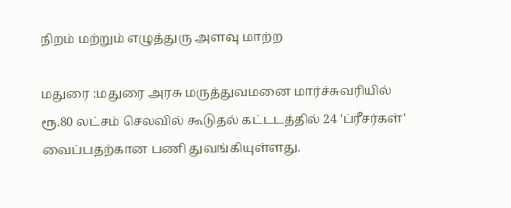நிறம் மற்றும் எழுத்துரு அளவு மாற்ற

மதுரை :மதுரை அரசு மருத்துவமனை மார்ச்சுவரியில் ரூ.80 லட்சம் செலவில் கூடுதல் கட்டடத்தில் 24 'ப்ரீசர்கள்' வைப்பதற்கான பணி துவங்கியுள்ளது.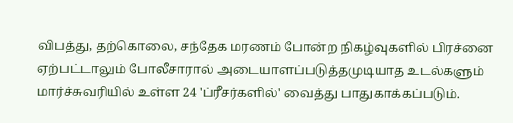விபத்து, தற்கொலை, சந்தேக மரணம் போன்ற நிகழ்வுகளில் பிரச்னை ஏற்பட்டாலும் போலீசாரால் அடையாளப்படுத்தமுடியாத உடல்களும் மார்ச்சுவரியில் உள்ள 24 'ப்ரீசர்களில்' வைத்து பாதுகாக்கப்படும்.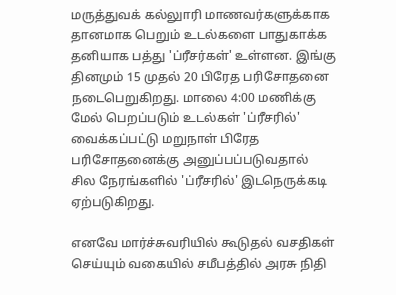மருத்துவக் கல்லுாரி மாணவர்களுக்காக தானமாக பெறும் உடல்களை பாதுகாக்க தனியாக பத்து 'ப்ரீசர்கள்' உள்ளன. இங்கு தினமும் 15 முதல் 20 பிரேத பரிசோதனை நடைபெறுகிறது. மாலை 4:00 மணிக்கு மேல் பெறப்படும் உடல்கள் 'ப்ரீசரில்' வைக்கப்பட்டு மறுநாள் பிரேத பரிசோதனைக்கு அனுப்பப்படுவதால் சில நேரங்களில் 'ப்ரீசரில்' இடநெருக்கடி ஏற்படுகிறது.

எனவே மார்ச்சுவரியில் கூடுதல் வசதிகள் செய்யும் வகையில் சமீபத்தில் அரசு நிதி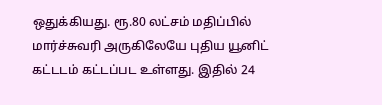ஒதுக்கியது. ரூ.80 லட்சம் மதிப்பில் மார்ச்சுவரி அருகிலேயே புதிய யூனிட் கட்டடம் கட்டப்பட உள்ளது. இதில் 24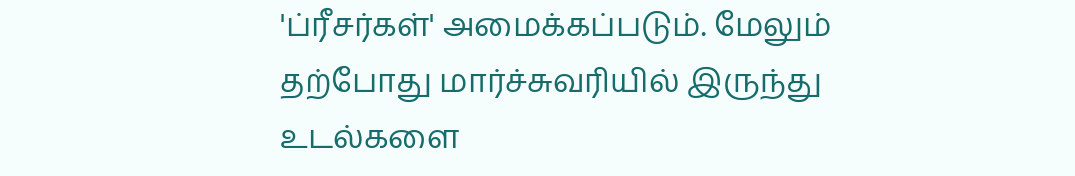'ப்ரீசர்கள்' அமைக்கப்படும். மேலும் தற்போது மார்ச்சுவரியில் இருந்து உடல்களை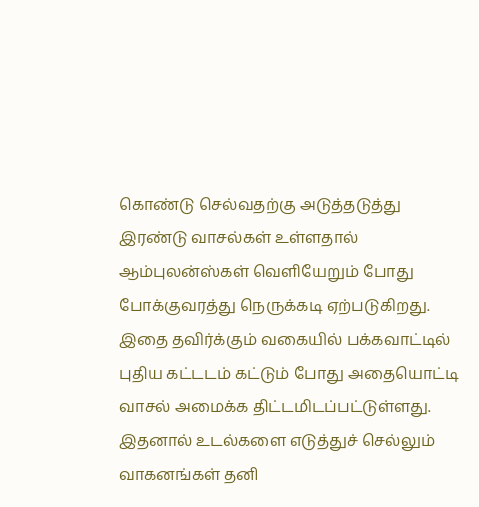கொண்டு செல்வதற்கு அடுத்தடுத்து இரண்டு வாசல்கள் உள்ளதால் ஆம்புலன்ஸ்கள் வெளியேறும் போது போக்குவரத்து நெருக்கடி ஏற்படுகிறது. இதை தவிர்க்கும் வகையில் பக்கவாட்டில் புதிய கட்டடம் கட்டும் போது அதையொட்டி வாசல் அமைக்க திட்டமிடப்பட்டுள்ளது. இதனால் உடல்களை எடுத்துச் செல்லும் வாகனங்கள் தனி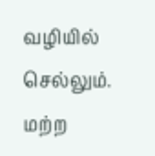வழியில் செல்லும். மற்ற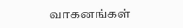வாகனங்கள்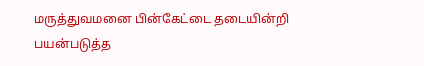மருத்துவமனை பின்கேட்டை தடையின்றி பயன்படுத்த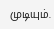முடியும்.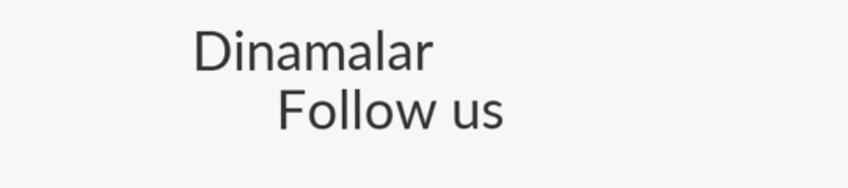Dinamalar
      Follow us